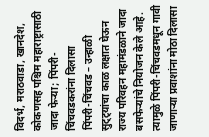विदर्भ, मराठवाडा, खानदेश, कोकणसह पश्चिम महाराष्ट्रासाठी जादा फेऱ्या; पिंपरी-चिंचवडकरांना दिलासा
पिंपरी-चिंचवड – उन्हाळी सुट्ट्यांचा काळ लक्षात घेऊन राज्य परिवहन महामंडळाने जादा बसफेऱ्यांचे नियोजन केले आहे. त्यामुळे पिंपरी-चिंचवडमधून गावी जाणाऱ्या प्रवाशांना मोठा दिलासा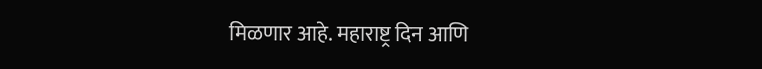मिळणार आहे. महाराष्ट्र दिन आणि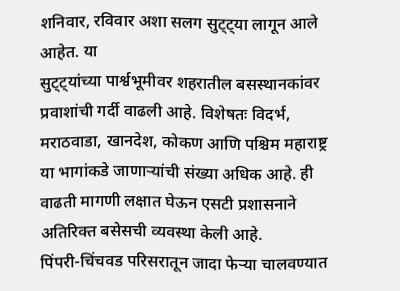शनिवार, रविवार अशा सलग सुट्ट्या लागून आले आहेत. या
सुट्ट्यांच्या पार्श्वभूमीवर शहरातील बसस्थानकांवर प्रवाशांची गर्दी वाढली आहे. विशेषतः विदर्भ, मराठवाडा, खानदेश, कोकण आणि पश्चिम महाराष्ट्र या भागांकडे जाणाऱ्यांची संख्या अधिक आहे. ही वाढती मागणी लक्षात घेऊन एसटी प्रशासनाने अतिरिक्त बसेसची व्यवस्था केली आहे.
पिंपरी-चिंचवड परिसरातून जादा फेऱ्या चालवण्यात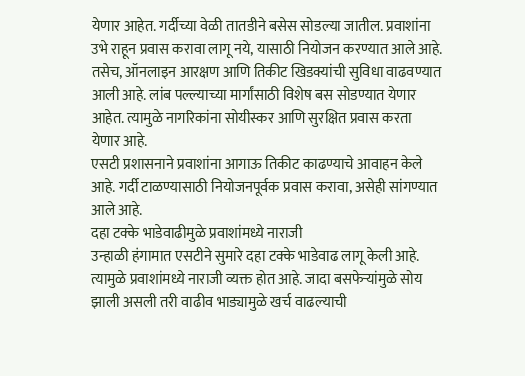येणार आहेत. गर्दीच्या वेळी तातडीने बसेस सोडल्या जातील. प्रवाशांना उभे राहून प्रवास करावा लागू नये, यासाठी नियोजन करण्यात आले आहे.
तसेच, ऑनलाइन आरक्षण आणि तिकीट खिडक्यांची सुविधा वाढवण्यात आली आहे. लांब पल्ल्याच्या मार्गांसाठी विशेष बस सोडण्यात येणार आहेत. त्यामुळे नागरिकांना सोयीस्कर आणि सुरक्षित प्रवास करता येणार आहे.
एसटी प्रशासनाने प्रवाशांना आगाऊ तिकीट काढण्याचे आवाहन केले आहे. गर्दी टाळण्यासाठी नियोजनपूर्वक प्रवास करावा, असेही सांगण्यात आले आहे.
दहा टक्के भाडेवाढीमुळे प्रवाशांमध्ये नाराजी
उन्हाळी हंगामात एसटीने सुमारे दहा टक्के भाडेवाढ लागू केली आहे. त्यामुळे प्रवाशांमध्ये नाराजी व्यक्त होत आहे. जादा बसफेऱ्यांमुळे सोय झाली असली तरी वाढीव भाड्यामुळे खर्च वाढल्याची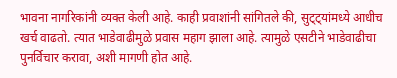भावना नागरिकांनी व्यक्त केली आहे. काही प्रवाशांनी सांगितले की, सुट्ट्यांमध्ये आधीच खर्च वाढतो. त्यात भाडेवाढीमुळे प्रवास महाग झाला आहे. त्यामुळे एसटीने भाडेवाढीचा पुनर्विचार करावा, अशी मागणी होत आहे.